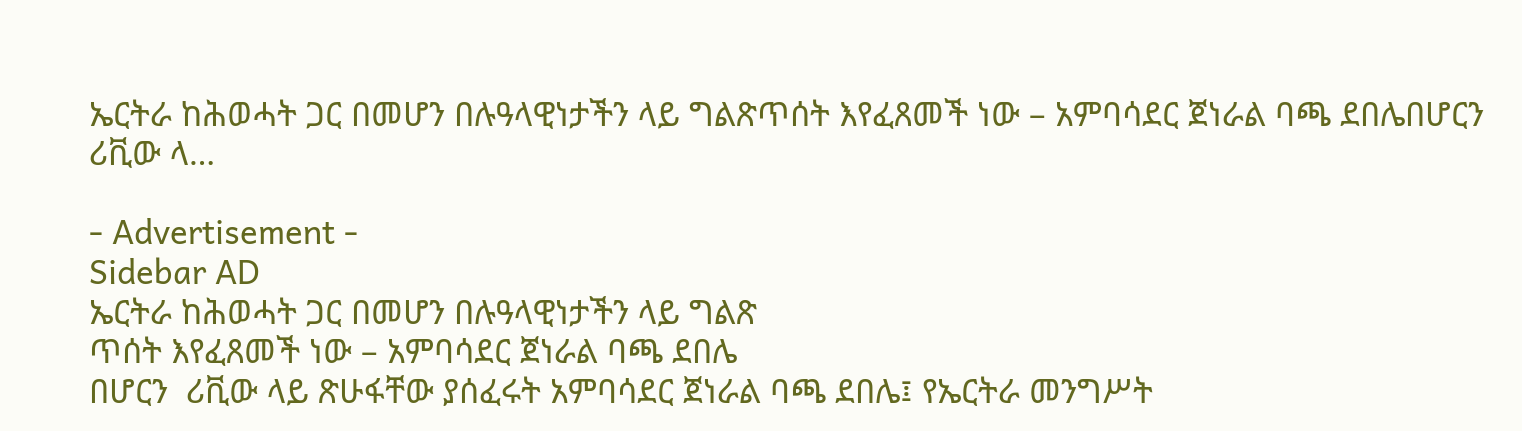ኤርትራ ከሕወሓት ጋር በመሆን በሉዓላዊነታችን ላይ ግልጽጥሰት እየፈጸመች ነው – አምባሳደር ጀነራል ባጫ ደበሌበሆርን  ሪቪው ላ…

- Advertisement -
Sidebar AD
ኤርትራ ከሕወሓት ጋር በመሆን በሉዓላዊነታችን ላይ ግልጽ
ጥሰት እየፈጸመች ነው – አምባሳደር ጀነራል ባጫ ደበሌ
በሆርን  ሪቪው ላይ ጽሁፋቸው ያሰፈሩት አምባሳደር ጀነራል ባጫ ደበሌ፤ የኤርትራ መንግሥት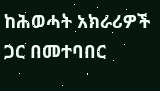ከሕወሓት አክራሪዎች ጋር በመተባበር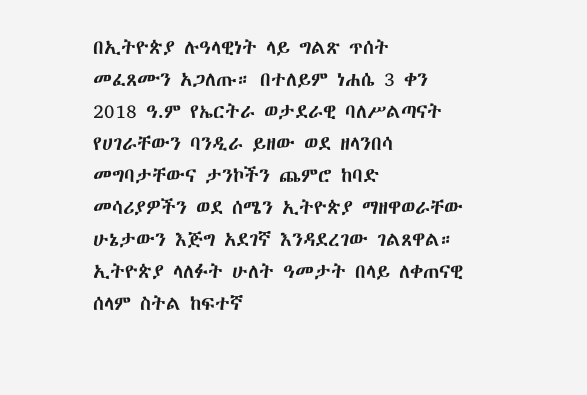በኢትዮጵያ ሉዓላዊነት ላይ ግልጽ ጥሰት መፈጸሙን አጋለጡ። በተለይም ነሐሴ 3 ቀን 2018 ዓ.ም የኤርትራ ወታደራዊ ባለሥልጣናት የሀገራቸውን ባንዲራ ይዘው ወደ ዘላንበሳ መግባታቸውና ታንኮችን ጨምሮ ከባድ መሳሪያዎችን ወደ ሰሜን ኢትዮጵያ ማዘዋወራቸው ሁኔታውን እጅግ አደገኛ እንዳደረገው ገልጸዋል።
ኢትዮጵያ ላለፉት ሁለት ዓመታት በላይ ለቀጠናዊ ሰላም ስትል ከፍተኛ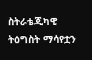ስትራቴጂካዊ ትዕግስት ማሳየቷን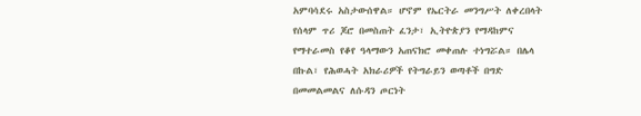አምባሳደሩ አስታውሰዋል። ሆኖም የኤርትራ መንግሥት ለቀረበላት የሰላም ጥሪ ጆሮ በመስጠት ፈንታ፣ ኢትዮጵያን የማዳከምና የማተራመስ የቆየ ዓላማውን አጠናክሮ መቀጠሉ ተነግሯል። በሌላ በኩል፣ የሕወሓት አክራሪዎች የትግራይን ወጣቶች በግድ በመመልመልና ለሱዳን ጦርነት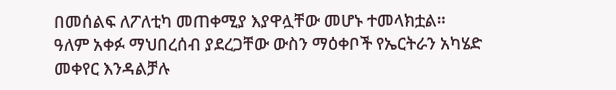በመሰልፍ ለፖለቲካ መጠቀሚያ እያዋሏቸው መሆኑ ተመላክቷል።
ዓለም አቀፉ ማህበረሰብ ያደረጋቸው ውስን ማዕቀቦች የኤርትራን አካሄድ መቀየር እንዳልቻሉ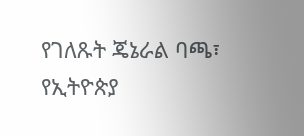የገለጹት ጄኔራል ባጫ፣ የኢትዮጵያ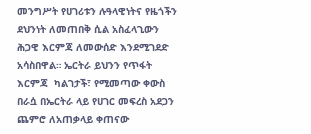መንግሥት የሀገሪቱን ሉዓላዊነትና የዜጎችን ደህንነት ለመጠበቅ ሲል አስፈላጊውን ሕጋዊ እርምጃ ለመውሰድ እንደሚገደድ አሳስበዋል። ኤርትራ ይህንን የጥፋት እርምጃ  ካልገታች፣ የሚመጣው ቀውስ በራሷ በኤርትራ ላይ የሀገር መፍረስ አደጋን ጨምሮ ለአጠቃላይ ቀጠናው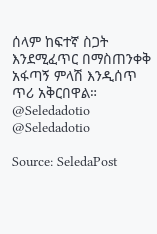ሰላም ከፍተኛ ስጋት እንደሚፈጥር በማስጠንቀቅ አፋጣኝ ምላሽ እንዲሰጥ ጥሪ አቅርበዋል።
@Seledadotio
@Seledadotio

Source: SeledaPost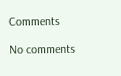Comments

No comments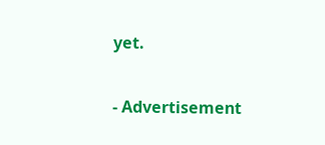yet.

- Advertisement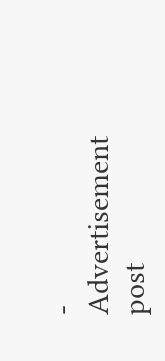-
Advertisement post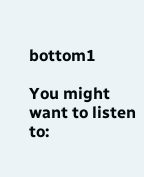bottom1

You might want to listen to: